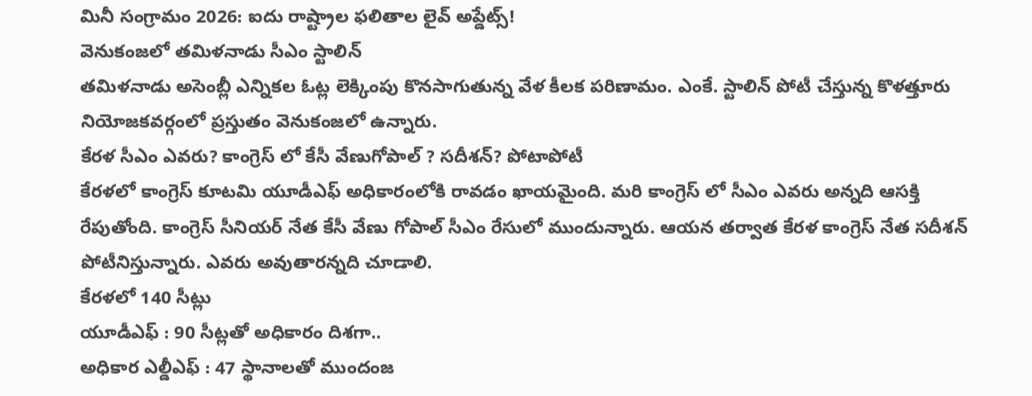మినీ సంగ్రామం 2026: ఐదు రాష్ట్రాల ఫలితాల లైవ్ అప్డేట్స్!
వెనుకంజలో తమిళనాడు సీఎం స్టాలిన్
తమిళనాడు అసెంబ్లీ ఎన్నికల ఓట్ల లెక్కింపు కొనసాగుతున్న వేళ కీలక పరిణామం. ఎంకే. స్టాలిన్ పోటీ చేస్తున్న కొళత్తూరు నియోజకవర్గంలో ప్రస్తుతం వెనుకంజలో ఉన్నారు.
కేరళ సీఎం ఎవరు? కాంగ్రెస్ లో కేసీ వేణుగోపాల్ ? సదీశన్? పోటాపోటీ
కేరళలో కాంగ్రెస్ కూటమి యూడీఎఫ్ అధికారంలోకి రావడం ఖాయమైంది. మరి కాంగ్రెస్ లో సీఎం ఎవరు అన్నది ఆసక్తి రేపుతోంది. కాంగ్రెస్ సీనియర్ నేత కేసీ వేణు గోపాల్ సీఎం రేసులో ముందున్నారు. ఆయన తర్వాత కేరళ కాంగ్రెస్ నేత సదీశన్ పోటీనిస్తున్నారు. ఎవరు అవుతారన్నది చూడాలి.
కేరళలో 140 సీట్లు
యూడీఎఫ్ : 90 సీట్లతో అధికారం దిశగా..
అధికార ఎల్డీఎఫ్ : 47 స్థానాలతో ముందంజ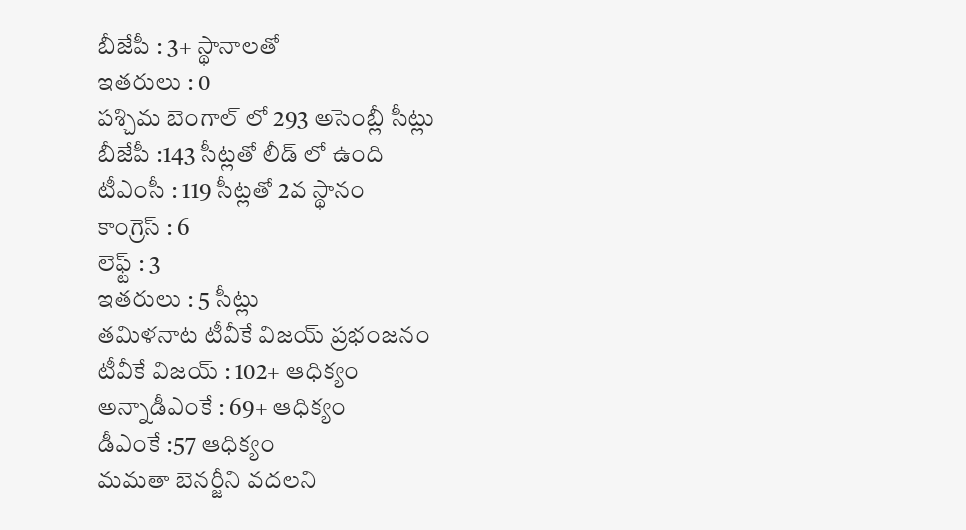బీజేపీ : 3+ స్థానాలతో
ఇతరులు : 0
పశ్చిమ బెంగాల్ లో 293 అసెంబ్లీ సీట్లు
బీజేపీ :143 సీట్లతో లీడ్ లో ఉంది
టీఎంసీ : 119 సీట్లతో 2వ స్థానం
కాంగ్రెస్ : 6
లెఫ్ట్ : 3
ఇతరులు : 5 సీట్లు
తమిళనాట టీవీకే విజయ్ ప్రభంజనం
టీవీకే విజయ్ : 102+ ఆధిక్యం
అన్నాడీఎంకే : 69+ ఆధిక్యం
డీఎంకే :57 ఆధిక్యం
మమతా బెనర్జీని వదలని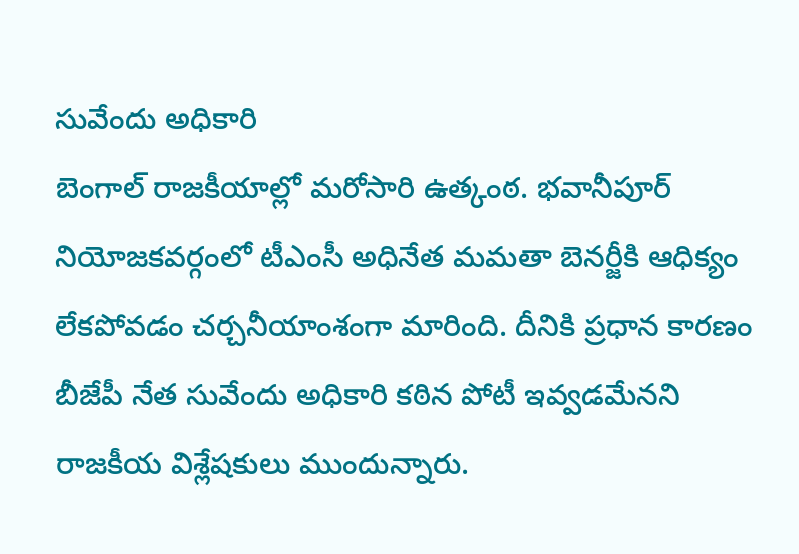సువేందు అధికారి
బెంగాల్ రాజకీయాల్లో మరోసారి ఉత్కంఠ. భవానీపూర్ నియోజకవర్గంలో టీఎంసీ అధినేత మమతా బెనర్జీకి ఆధిక్యం లేకపోవడం చర్చనీయాంశంగా మారింది. దీనికి ప్రధాన కారణం బీజేపీ నేత సువేందు అధికారి కఠిన పోటీ ఇవ్వడమేనని రాజకీయ విశ్లేషకులు ముందున్నారు.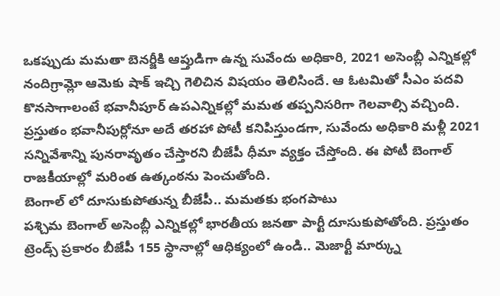ఒకప్పుడు మమతా బెనర్జీకి ఆప్తుడిగా ఉన్న సువేందు అధికారి, 2021 అసెంబ్లీ ఎన్నికల్లో నందిగ్రామ్లో ఆమెకు షాక్ ఇచ్చి గెలిచిన విషయం తెలిసిందే. ఆ ఓటమితో సీఎం పదవి కొనసాగాలంటే భవానీపూర్ ఉపఎన్నికల్లో మమత తప్పనిసరిగా గెలవాల్సి వచ్చింది.
ప్రస్తుతం భవానీపుర్లోనూ అదే తరహా పోటీ కనిపిస్తుండగా, సువేందు అధికారి మళ్లీ 2021 సన్నివేశాన్ని పునరావృతం చేస్తారని బీజేపీ ధీమా వ్యక్తం చేస్తోంది. ఈ పోటీ బెంగాల్ రాజకీయాల్లో మరింత ఉత్కంఠను పెంచుతోంది.
బెంగాల్ లో దూసుకుపోతున్న బీజేపీ.. మమతకు భంగపాటు
పశ్చిమ బెంగాల్ అసెంబ్లీ ఎన్నికల్లో భారతీయ జనతా పార్టీ దూసుకుపోతోంది. ప్రస్తుతం ట్రెండ్స్ ప్రకారం బీజేపీ 155 స్థానాల్లో ఆధిక్యంలో ఉండి.. మెజార్టీ మార్క్ను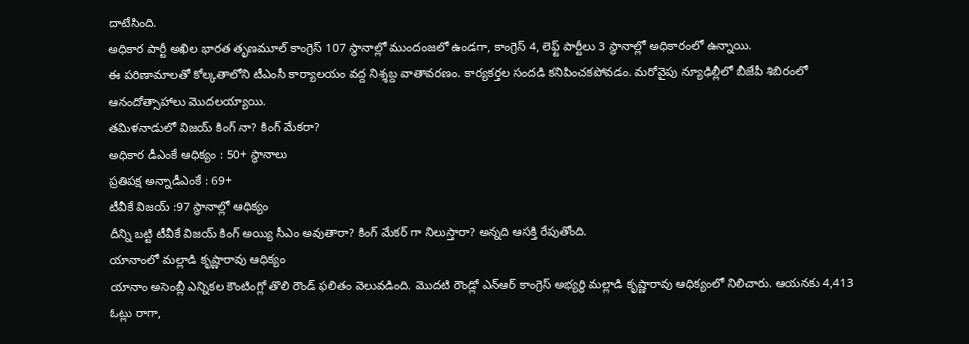దాటేసింది.
అధికార పార్టీ అఖిల భారత తృణమూల్ కాంగ్రెస్ 107 స్థానాల్లో ముందంజలో ఉండగా, కాంగ్రెస్ 4, లెఫ్ట్ పార్టీలు 3 స్థానాల్లో అధికారంలో ఉన్నాయి.
ఈ పరిణామాలతో కోల్కతాలోని టీఎంసీ కార్యాలయం వద్ద నిశ్శబ్ద వాతావరణం. కార్యకర్తల సందడి కనిపించకపోవడం. మరోవైపు న్యూఢిల్లీలో బీజేపీ శిబిరంలో ఆనందోత్సాహాలు మొదలయ్యాయి.
తమిళనాడులో విజయ్ కింగ్ నా? కింగ్ మేకరా?
అధికార డీఎంకే ఆధిక్యం : 50+ స్థానాలు
ప్రతిపక్ష అన్నాడీఎంకే : 69+
టీవీకే విజయ్ :97 స్థానాల్లో ఆధిక్యం
దీన్ని బట్టి టీవీకే విజయ్ కింగ్ అయ్యి సీఎం అవుతారా? కింగ్ మేకర్ గా నిలుస్తారా? అన్నది ఆసక్తి రేపుతోంది.
యానాంలో మల్లాడి కృష్ణారావు ఆధిక్యం
యానాం అసెంబ్లీ ఎన్నికల కౌంటింగ్లో తొలి రౌండ్ ఫలితం వెలువడింది. మొదటి రౌండ్లో ఎన్ఆర్ కాంగ్రెస్ అభ్యర్థి మల్లాడి కృష్ణారావు ఆధిక్యంలో నిలిచారు. ఆయనకు 4,413 ఓట్లు రాగా,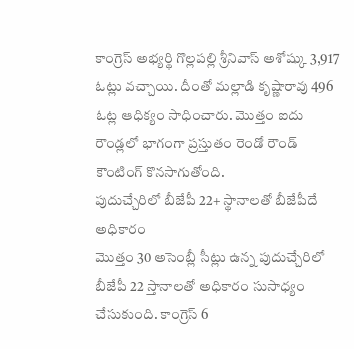కాంగ్రెస్ అభ్యర్థి గొల్లపల్లి శ్రీనివాస్ అశోష్కు 3,917 ఓట్లు వచ్చాయి. దీంతో మల్లాడి కృష్ణారావు 496 ఓట్ల ఆధిక్యం సాధించారు. మొత్తం ఐదు రౌండ్లలో భాగంగా ప్రస్తుతం రెండో రౌండ్ కౌంటింగ్ కొనసాగుతోంది.
పుదుచ్చేరిలో బీజేపీ 22+ స్థానాలతో బీజేపీదే అధికారం
మొత్తం 30 అసెంబ్లీ సీట్లు ఉన్న పుదుచ్చేరిలో బీజేపీ 22 స్తానాలతో అధికారం సుసాధ్యం చేసుకుంది. కాంగ్రెస్ 6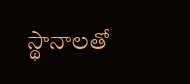స్థానాలతో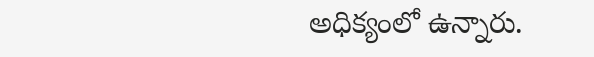అధిక్యంలో ఉన్నారు.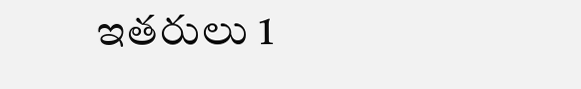ఇతరులు 1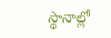స్థానాల్లో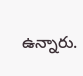ఉన్నారు.